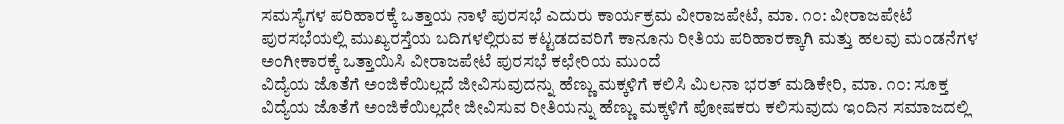ಸಮಸ್ಯೆಗಳ ಪರಿಹಾರಕ್ಕೆ ಒತ್ತಾಯ ನಾಳೆ ಪುರಸಭೆ ಎದುರು ಕಾರ್ಯಕ್ರಮ ವೀರಾಜಪೇಟೆ, ಮಾ. ೧೦: ವೀರಾಜಪೇಟೆ ಪುರಸಭೆಯಲ್ಲಿ ಮುಖ್ಯರಸ್ತೆಯ ಬದಿಗಳಲ್ಲಿರುವ ಕಟ್ಟಡದವರಿಗೆ ಕಾನೂನು ರೀತಿಯ ಪರಿಹಾರಕ್ಕಾಗಿ ಮತ್ತು ಹಲವು ಮಂಡನೆಗಳ ಅಂಗೀಕಾರಕ್ಕೆ ಒತ್ತಾಯಿಸಿ ವೀರಾಜಪೇಟೆ ಪುರಸಭೆ ಕಛೇರಿಯ ಮುಂದೆ
ವಿದ್ಯೆಯ ಜೊತೆಗೆ ಅಂಜಿಕೆಯಿಲ್ಲದೆ ಜೀವಿಸುವುದನ್ನು ಹೆಣ್ಣು ಮಕ್ಕಳಿಗೆ ಕಲಿಸಿ ಮಿಲನಾ ಭರತ್ ಮಡಿಕೇರಿ, ಮಾ. ೧೦: ಸೂಕ್ತ ವಿದ್ಯೆಯ ಜೊತೆಗೆ ಅಂಜಿಕೆಯಿಲ್ಲದೇ ಜೀವಿಸುವ ರೀತಿಯನ್ನು ಹೆಣ್ಣು ಮಕ್ಕಳಿಗೆ ಪೋಷಕರು ಕಲಿಸುವುದು ಇಂದಿನ ಸಮಾಜದಲ್ಲಿ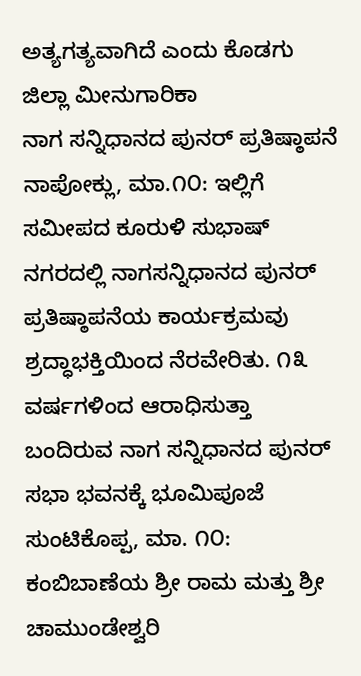ಅತ್ಯಗತ್ಯವಾಗಿದೆ ಎಂದು ಕೊಡಗು ಜಿಲ್ಲಾ ಮೀನುಗಾರಿಕಾ
ನಾಗ ಸನ್ನಿಧಾನದ ಪುನರ್ ಪ್ರತಿಷ್ಠಾಪನೆ ನಾಪೋಕ್ಲು, ಮಾ.೧೦: ಇಲ್ಲಿಗೆ ಸಮೀಪದ ಕೂರುಳಿ ಸುಭಾಷ್ ನಗರದಲ್ಲಿ ನಾಗಸನ್ನಿಧಾನದ ಪುನರ್ ಪ್ರತಿಷ್ಠಾಪನೆಯ ಕಾರ್ಯಕ್ರಮವು ಶ್ರದ್ಧಾಭಕ್ತಿಯಿಂದ ನೆರವೇರಿತು. ೧೩ ವರ್ಷಗಳಿಂದ ಆರಾಧಿಸುತ್ತಾ ಬಂದಿರುವ ನಾಗ ಸನ್ನಿಧಾನದ ಪುನರ್
ಸಭಾ ಭವನಕ್ಕೆ ಭೂಮಿಪೂಜೆ ಸುಂಟಿಕೊಪ್ಪ, ಮಾ. ೧೦: ಕಂಬಿಬಾಣೆಯ ಶ್ರೀ ರಾಮ ಮತ್ತು ಶ್ರೀ ಚಾಮುಂಡೇಶ್ವರಿ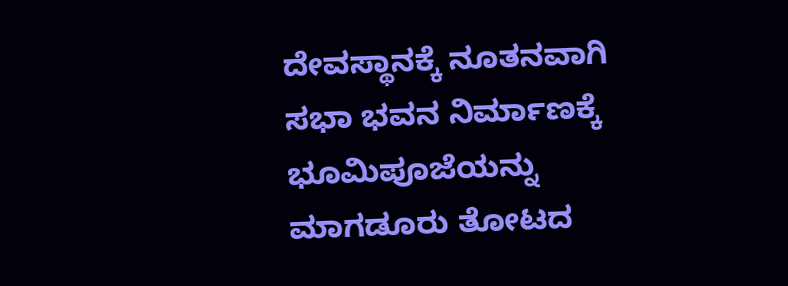ದೇವಸ್ಥಾನಕ್ಕೆ ನೂತನವಾಗಿ ಸಭಾ ಭವನ ನಿರ್ಮಾಣಕ್ಕೆ ಭೂಮಿಪೂಜೆಯನ್ನು ಮಾಗಡೂರು ತೋಟದ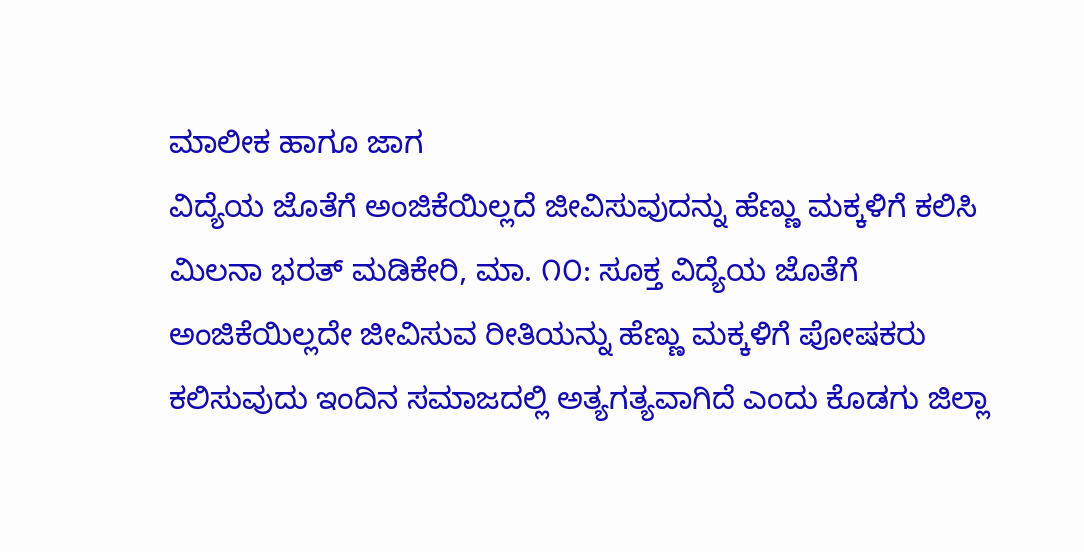ಮಾಲೀಕ ಹಾಗೂ ಜಾಗ
ವಿದ್ಯೆಯ ಜೊತೆಗೆ ಅಂಜಿಕೆಯಿಲ್ಲದೆ ಜೀವಿಸುವುದನ್ನು ಹೆಣ್ಣು ಮಕ್ಕಳಿಗೆ ಕಲಿಸಿ ಮಿಲನಾ ಭರತ್ ಮಡಿಕೇರಿ, ಮಾ. ೧೦: ಸೂಕ್ತ ವಿದ್ಯೆಯ ಜೊತೆಗೆ ಅಂಜಿಕೆಯಿಲ್ಲದೇ ಜೀವಿಸುವ ರೀತಿಯನ್ನು ಹೆಣ್ಣು ಮಕ್ಕಳಿಗೆ ಪೋಷಕರು ಕಲಿಸುವುದು ಇಂದಿನ ಸಮಾಜದಲ್ಲಿ ಅತ್ಯಗತ್ಯವಾಗಿದೆ ಎಂದು ಕೊಡಗು ಜಿಲ್ಲಾ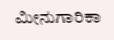ಮೀನುಗಾರಿಕಾ